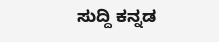ಸುದ್ದಿ ಕನ್ನಡ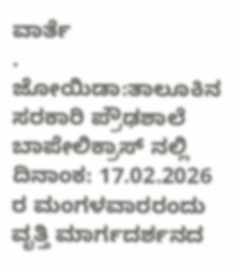ವಾರ್ತೆ
. ಜೋಯಿಡಾ:ತಾಲೂಕಿನ ಸರಕಾರಿ ಪ್ರೌಢಶಾಲೆ ಬಾಪೇಲಿಕ್ರಾಸ್ ನಲ್ಲಿ ದಿನಾಂಕ: 17.02.2026 ರ ಮಂಗಳವಾರರಂದು ವೃತ್ತಿ ಮಾರ್ಗದರ್ಶನದ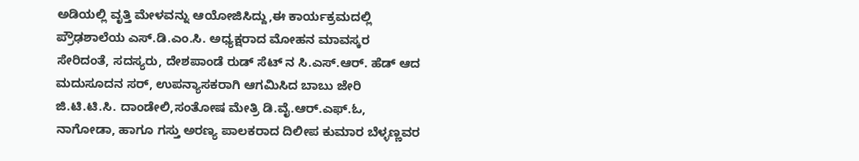ಅಡಿಯಲ್ಲಿ ವೃತ್ತಿ ಮೇಳವನ್ನು ಆಯೋಜಿಸಿದ್ದು,ಈ ಕಾರ್ಯಕ್ರಮದಲ್ಲಿ ಪ್ರೌಢಶಾಲೆಯ ಎಸ್.ಡಿ.ಎಂ.ಸಿ. ಅಧ್ಯಕ್ಷರಾದ ಮೋಹನ ಮಾವಸ್ಕರ ಸೇರಿದಂತೆ, ಸದಸ್ಯರು, ದೇಶಪಾಂಡೆ ರುಡ್ ಸೆಟ್ ನ ಸಿ.ಎಸ್.ಆರ್. ಹೆಡ್ ಆದ ಮದುಸೂದನ ಸರ್, ಉಪನ್ಯಾಸಕರಾಗಿ ಆಗಮಿಸಿದ ಬಾಬು ಜೇರಿ ಜಿ.ಟಿ.ಟಿ.ಸಿ. ದಾಂಡೇಲಿ,ಸಂತೋಷ ಮೇತ್ರಿ ಡಿ.ವೈ.ಆರ್.ಎಫ್.ಓ, ನಾಗೋಡಾ, ಹಾಗೂ ಗಸ್ತು ಅರಣ್ಯ ಪಾಲಕರಾದ ದಿಲೀಪ ಕುಮಾರ ಬೆಳ್ಳಣ್ಣವರ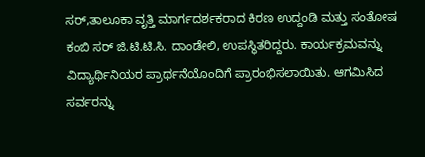ಸರ್,ತಾಲೂಕಾ ವೃತ್ತಿ ಮಾರ್ಗದರ್ಶಕರಾದ ಕಿರಣ ಉದ್ದಂಡಿ ಮತ್ತು ಸಂತೋಷ ಕಂಬಿ ಸರ್ ಜಿ.ಟಿ.ಟಿ.ಸಿ. ದಾಂಡೇಲಿ, ಉಪಸ್ಥಿತರಿದ್ದರು. ಕಾರ್ಯಕ್ರಮವನ್ನು ವಿದ್ಯಾರ್ಥಿನಿಯರ ಪ್ರಾರ್ಥನೆಯೊಂದಿಗೆ ಪ್ರಾರಂಭಿಸಲಾಯಿತು. ಆಗಮಿಸಿದ ಸರ್ವರನ್ನು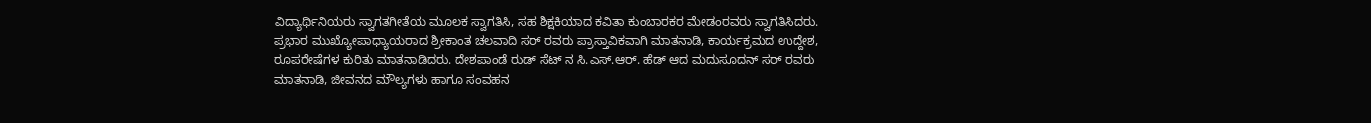ವಿದ್ಯಾರ್ಥಿನಿಯರು ಸ್ವಾಗತಗೀತೆಯ ಮೂಲಕ ಸ್ವಾಗತಿಸಿ, ಸಹ ಶಿಕ್ಷಕಿಯಾದ ಕವಿತಾ ಕುಂಬಾರಕರ ಮೇಡಂರವರು ಸ್ವಾಗತಿಸಿದರು. ಪ್ರಭಾರ ಮುಖ್ಯೋಪಾಧ್ಯಾಯರಾದ ಶ್ರೀಕಾಂತ ಚಲವಾದಿ ಸರ್ ರವರು ಪ್ರಾಸ್ತಾವಿಕವಾಗಿ ಮಾತನಾಡಿ, ಕಾರ್ಯಕ್ರಮದ ಉದ್ದೇಶ, ರೂಪರೇಷೆಗಳ ಕುರಿತು ಮಾತನಾಡಿದರು. ದೇಶಪಾಂಡೆ ರುಡ್ ಸೆಟ್ ನ ಸಿ.ಎಸ್.ಆರ್. ಹೆಡ್ ಆದ ಮದುಸೂದನ್ ಸರ್ ರವರು ಮಾತನಾಡಿ, ಜೀವನದ ಮೌಲ್ಯಗಳು ಹಾಗೂ ಸಂವಹನ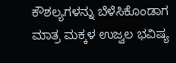ಕೌಶಲ್ಯಗಳನ್ನು ಬೆಳೆಸಿಕೊಂಡಾಗ ಮಾತ್ರ ಮಕ್ಕಳ ಉಜ್ವಲ ಭವಿಷ್ಯ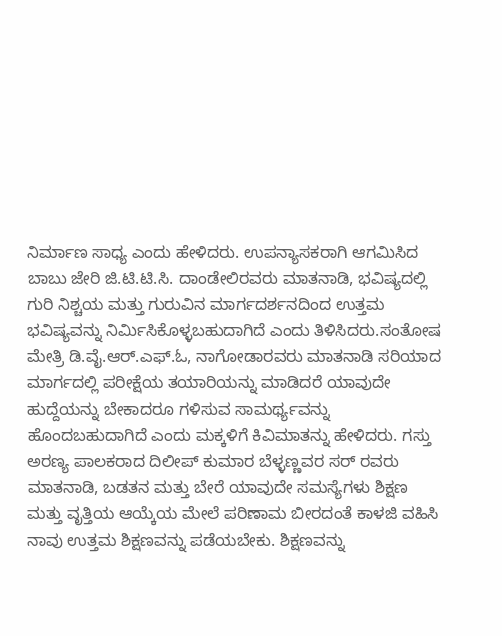ನಿರ್ಮಾಣ ಸಾಧ್ಯ ಎಂದು ಹೇಳಿದರು. ಉಪನ್ಯಾಸಕರಾಗಿ ಆಗಮಿಸಿದ ಬಾಬು ಜೇರಿ ಜಿ.ಟಿ.ಟಿ.ಸಿ. ದಾಂಡೇಲಿರವರು ಮಾತನಾಡಿ, ಭವಿಷ್ಯದಲ್ಲಿ ಗುರಿ ನಿಶ್ಚಯ ಮತ್ತು ಗುರುವಿನ ಮಾರ್ಗದರ್ಶನದಿಂದ ಉತ್ತಮ ಭವಿಷ್ಯವನ್ನು ನಿರ್ಮಿಸಿಕೊಳ್ಳಬಹುದಾಗಿದೆ ಎಂದು ತಿಳಿಸಿದರು.ಸಂತೋಷ ಮೇತ್ರಿ ಡಿ.ವೈ.ಆರ್.ಎಫ್.ಓ, ನಾಗೋಡಾರವರು ಮಾತನಾಡಿ ಸರಿಯಾದ ಮಾರ್ಗದಲ್ಲಿ ಪರೀಕ್ಷೆಯ ತಯಾರಿಯನ್ನು ಮಾಡಿದರೆ ಯಾವುದೇ ಹುದ್ದೆಯನ್ನು ಬೇಕಾದರೂ ಗಳಿಸುವ ಸಾಮರ್ಥ್ಯವನ್ನು ಹೊಂದಬಹುದಾಗಿದೆ ಎಂದು ಮಕ್ಕಳಿಗೆ ಕಿವಿಮಾತನ್ನು ಹೇಳಿದರು. ಗಸ್ತು ಅರಣ್ಯ ಪಾಲಕರಾದ ದಿಲೀಪ್ ಕುಮಾರ ಬೆಳ್ಳಣ್ಣವರ ಸರ್ ರವರು ಮಾತನಾಡಿ, ಬಡತನ ಮತ್ತು ಬೇರೆ ಯಾವುದೇ ಸಮಸ್ಯೆಗಳು ಶಿಕ್ಷಣ ಮತ್ತು ವೃತ್ತಿಯ ಆಯ್ಕೆಯ ಮೇಲೆ ಪರಿಣಾಮ ಬೀರದಂತೆ ಕಾಳಜಿ ವಹಿಸಿ ನಾವು ಉತ್ತಮ ಶಿಕ್ಷಣವನ್ನು ಪಡೆಯಬೇಕು. ಶಿಕ್ಷಣವನ್ನು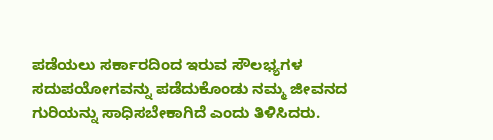ಪಡೆಯಲು ಸರ್ಕಾರದಿಂದ ಇರುವ ಸೌಲಭ್ಯಗಳ ಸದುಪಯೋಗವನ್ನು ಪಡೆದುಕೊಂಡು ನಮ್ಮ ಜೀವನದ ಗುರಿಯನ್ನು ಸಾಧಿಸಬೇಕಾಗಿದೆ ಎಂದು ತಿಳಿಸಿದರು.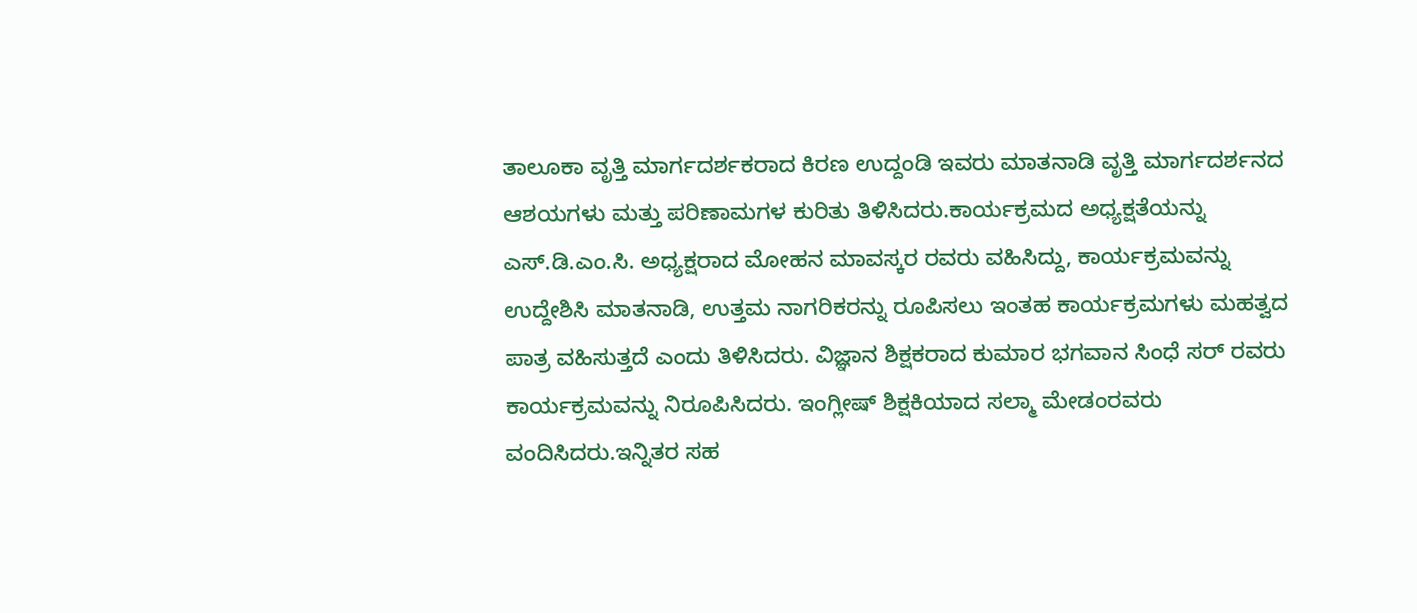ತಾಲೂಕಾ ವೃತ್ತಿ ಮಾರ್ಗದರ್ಶಕರಾದ ಕಿರಣ ಉದ್ದಂಡಿ ಇವರು ಮಾತನಾಡಿ ವೃತ್ತಿ ಮಾರ್ಗದರ್ಶನದ ಆಶಯಗಳು ಮತ್ತು ಪರಿಣಾಮಗಳ ಕುರಿತು ತಿಳಿಸಿದರು.ಕಾರ್ಯಕ್ರಮದ ಅಧ್ಯಕ್ಷತೆಯನ್ನು ಎಸ್.ಡಿ.ಎಂ.ಸಿ. ಅಧ್ಯಕ್ಷರಾದ ಮೋಹನ ಮಾವಸ್ಕರ ರವರು ವಹಿಸಿದ್ದು, ಕಾರ್ಯಕ್ರಮವನ್ನು ಉದ್ದೇಶಿಸಿ ಮಾತನಾಡಿ, ಉತ್ತಮ ನಾಗರಿಕರನ್ನು ರೂಪಿಸಲು ಇಂತಹ ಕಾರ್ಯಕ್ರಮಗಳು ಮಹತ್ವದ ಪಾತ್ರ ವಹಿಸುತ್ತದೆ ಎಂದು ತಿಳಿಸಿದರು. ವಿಜ್ಞಾನ ಶಿಕ್ಷಕರಾದ ಕುಮಾರ ಭಗವಾನ ಸಿಂಧೆ ಸರ್ ರವರು ಕಾರ್ಯಕ್ರಮವನ್ನು ನಿರೂಪಿಸಿದರು. ಇಂಗ್ಲೀಷ್ ಶಿಕ್ಷಕಿಯಾದ ಸಲ್ಮಾ ಮೇಡಂರವರು ವಂದಿಸಿದರು.ಇನ್ನಿತರ ಸಹ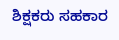ಶಿಕ್ಷಕರು ಸಹಕಾರ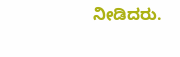ನೀಡಿದರು.